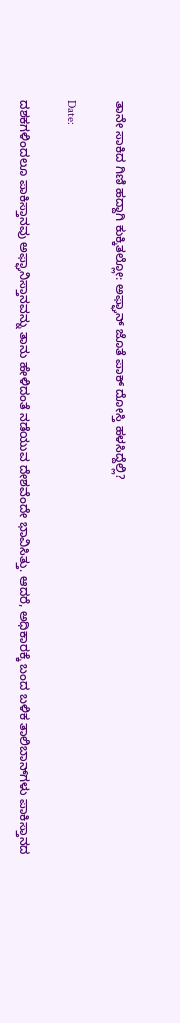ತಾನೇ ಸಾಕಿದ ಗಿಣಿ ಹದ್ದಾಗಿ ಕುಕ್ಕಿತಲ್ಲೋ: ಅಫ್ಘಾನ್ ಜೊತೆ ಪಾಕ್ ದೋಸ್ತಿ ಹಳಸಿದ್ದೆಲ್ಲಿ?

Date:

ದಶಕಗಳಿಂದಲೂ ಪಾಕಿಸ್ತಾನವು ಅಫ್ಘಾನಿಸ್ತಾನವನ್ನು ತಾನು ಹೇಳಿದಂತೆ ನಡೆಯುವ ದೇಶವೆಂದೇ ಭಾವಿಸಿತ್ತು. ಆದರೆ, ಅಧಿಕಾರಕ್ಕೆ ಬಂದ ಬಳಿಕ ತಾಲಿಬಾನ್‌ಗಳು ಪಾಕಿಸ್ತಾನದ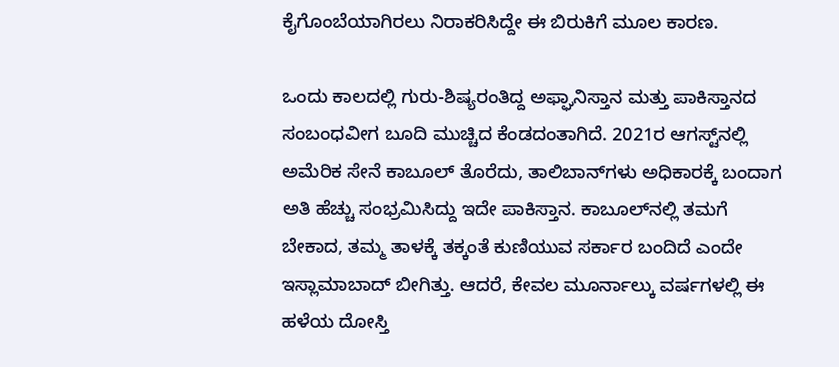ಕೈಗೊಂಬೆಯಾಗಿರಲು ನಿರಾಕರಿಸಿದ್ದೇ ಈ ಬಿರುಕಿಗೆ ಮೂಲ ಕಾರಣ.

ಒಂದು ಕಾಲದಲ್ಲಿ ಗುರು-ಶಿಷ್ಯರಂತಿದ್ದ ಅಫ್ಘಾನಿಸ್ತಾನ ಮತ್ತು ಪಾಕಿಸ್ತಾನದ ಸಂಬಂಧವೀಗ ಬೂದಿ ಮುಚ್ಚಿದ ಕೆಂಡದಂತಾಗಿದೆ. 2021ರ ಆಗಸ್ಟ್‌ನಲ್ಲಿ ಅಮೆರಿಕ ಸೇನೆ ಕಾಬೂಲ್ ತೊರೆದು, ತಾಲಿಬಾನ್‌ಗಳು ಅಧಿಕಾರಕ್ಕೆ ಬಂದಾಗ ಅತಿ ಹೆಚ್ಚು ಸಂಭ್ರಮಿಸಿದ್ದು ಇದೇ ಪಾಕಿಸ್ತಾನ. ಕಾಬೂಲ್‌ನಲ್ಲಿ ತಮಗೆ ಬೇಕಾದ, ತಮ್ಮ ತಾಳಕ್ಕೆ ತಕ್ಕಂತೆ ಕುಣಿಯುವ ಸರ್ಕಾರ ಬಂದಿದೆ ಎಂದೇ ಇಸ್ಲಾಮಾಬಾದ್ ಬೀಗಿತ್ತು. ಆದರೆ, ಕೇವಲ ಮೂರ್ನಾಲ್ಕು ವರ್ಷಗಳಲ್ಲಿ ಈ ಹಳೆಯ ದೋಸ್ತಿ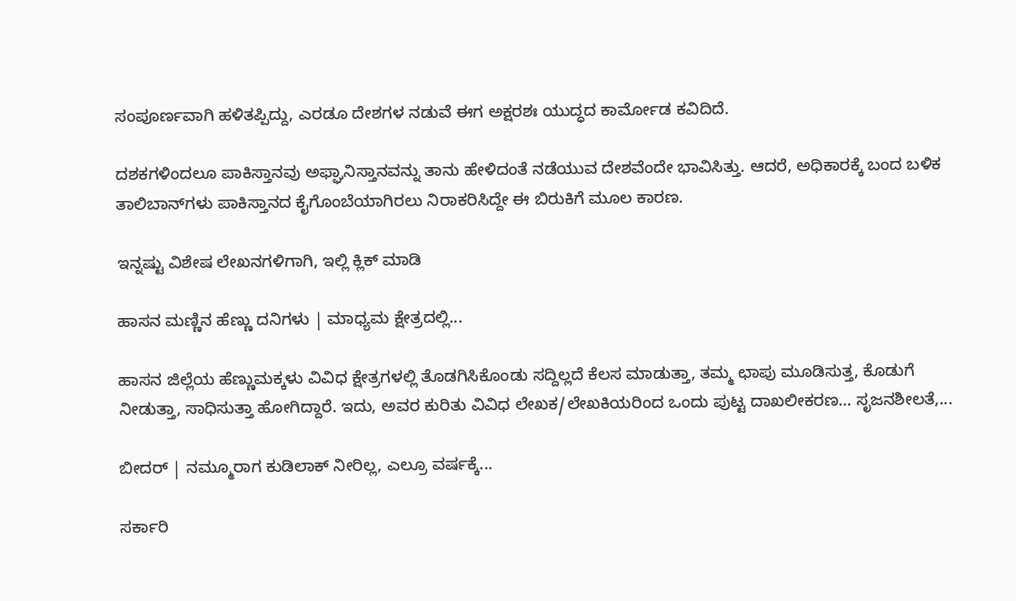ಸಂಪೂರ್ಣವಾಗಿ ಹಳಿತಪ್ಪಿದ್ದು, ಎರಡೂ ದೇಶಗಳ ನಡುವೆ ಈಗ ಅಕ್ಷರಶಃ ಯುದ್ಧದ ಕಾರ್ಮೋಡ ಕವಿದಿದೆ.

ದಶಕಗಳಿಂದಲೂ ಪಾಕಿಸ್ತಾನವು ಅಫ್ಘಾನಿಸ್ತಾನವನ್ನು ತಾನು ಹೇಳಿದಂತೆ ನಡೆಯುವ ದೇಶವೆಂದೇ ಭಾವಿಸಿತ್ತು. ಆದರೆ, ಅಧಿಕಾರಕ್ಕೆ ಬಂದ ಬಳಿಕ ತಾಲಿಬಾನ್‌ಗಳು ಪಾಕಿಸ್ತಾನದ ಕೈಗೊಂಬೆಯಾಗಿರಲು ನಿರಾಕರಿಸಿದ್ದೇ ಈ ಬಿರುಕಿಗೆ ಮೂಲ ಕಾರಣ.

ಇನ್ನಷ್ಟು ವಿಶೇಷ ಲೇಖನಗಳಿಗಾಗಿ, ಇಲ್ಲಿ ಕ್ಲಿಕ್ ಮಾಡಿ

ಹಾಸನ ಮಣ್ಣಿನ ಹೆಣ್ಣು ದನಿಗಳು | ಮಾಧ್ಯಮ ಕ್ಷೇತ್ರದಲ್ಲಿ...

ಹಾಸನ ಜಿಲ್ಲೆಯ ಹೆಣ್ಣುಮಕ್ಕಳು ವಿವಿಧ ಕ್ಷೇತ್ರಗಳಲ್ಲಿ ತೊಡಗಿಸಿಕೊಂಡು ಸದ್ದಿಲ್ಲದೆ ಕೆಲಸ ಮಾಡುತ್ತಾ, ತಮ್ಮ ಛಾಪು ಮೂಡಿಸುತ್ತ, ಕೊಡುಗೆ ನೀಡುತ್ತಾ, ಸಾಧಿಸುತ್ತಾ ಹೋಗಿದ್ದಾರೆ. ಇದು, ಅವರ ಕುರಿತು ವಿವಿಧ ಲೇಖಕ/ಲೇಖಕಿಯರಿಂದ ಒಂದು ಪುಟ್ಟ ದಾಖಲೀಕರಣ… ಸೃಜನಶೀಲತೆ,...

ಬೀದರ್ | ನಮ್ಮೂರಾಗ ಕುಡಿಲಾಕ್ ನೀರಿಲ್ಲ, ಎಲ್ರೂ ವರ್ಷಕ್ಕೆ...

ಸರ್ಕಾರಿ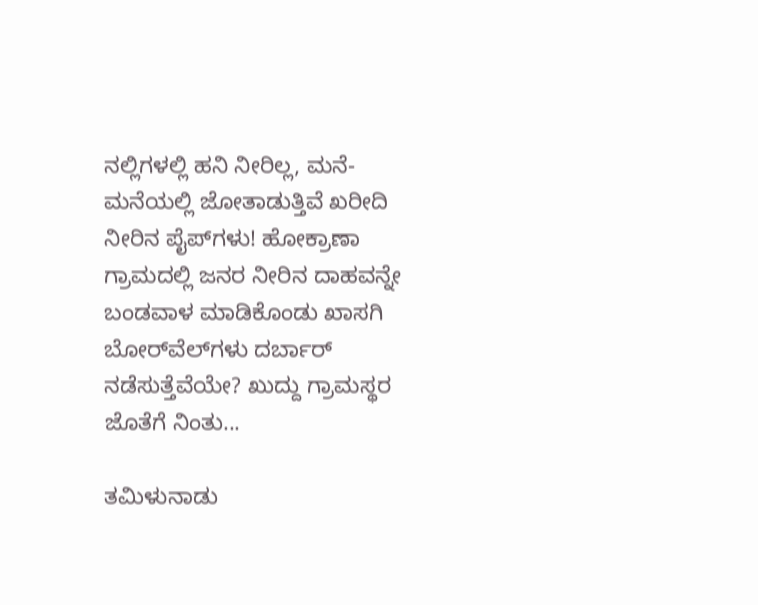ನಲ್ಲಿಗಳಲ್ಲಿ ಹನಿ ನೀರಿಲ್ಲ, ಮನೆ-ಮನೆಯಲ್ಲಿ ಜೋತಾಡುತ್ತಿವೆ ಖರೀದಿ ನೀರಿನ ಪೈಪ್‌ಗಳು! ಹೋಕ್ರಾಣಾ ಗ್ರಾಮದಲ್ಲಿ ಜನರ ನೀರಿನ ದಾಹವನ್ನೇ ಬಂಡವಾಳ ಮಾಡಿಕೊಂಡು ಖಾಸಗಿ ಬೋರ್‌ವೆಲ್‌ಗಳು ದರ್ಬಾರ್‌ ನಡೆಸುತ್ತೆವೆಯೇ? ಖುದ್ದು ಗ್ರಾಮಸ್ಥರ ಜೊತೆಗೆ ನಿಂತು...

ತಮಿಳುನಾಡು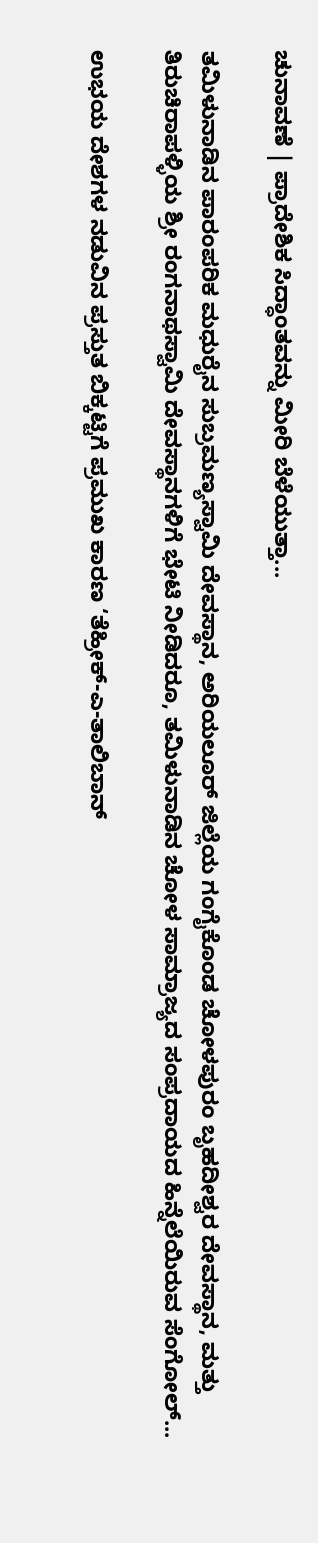ಚುನಾವಣೆ | ಪ್ರಾದೇಶಿಕ ಸಿದ್ಧಾಂತವನ್ನು ಮೀರಿ ಬೆಳೆಯುತ್ತಾ...

ತಮಿಳುನಾಡಿನ ಪಾರಂಪರಿಕ ಮಧುರೈನ ಸುಬ್ರಮಣ್ಯಸ್ವಾಮಿ ದೇವಸ್ಥಾನ, ಅರಿಯಲೂರ್ ಜಿಲ್ಲೆಯ ಗಂಗೈಕೊಂಡ ಚೋಳಪುರಂ ಬೃಹದೀಶ್ವರ ದೇವಸ್ಥಾನ, ಮತ್ತು ತಿರುಚಿರಾಪಳ್ಳಿಯ ಶ್ರೀ ರಂಗನಾಥಸ್ವಾಮಿ ದೇವಸ್ಥಾನಗಳಿಗೆ ಭೇಟಿ ನೀಡಿದರೂ, ತಮಿಳುನಾಡಿನ ಚೋಳ ಸಾಮ್ರಾಜ್ಯದ ಸಂಪ್ರದಾಯದ ಹಿನ್ನೆಲೆಯಿರುವ ಸೆಂಗೋಲ್...

ಉಭಯ ದೇಶಗಳ ನಡುವಿನ ಪ್ರಸ್ತುತ ಬಿಕ್ಕಟ್ಟಿಗೆ ಪ್ರಮುಖ ಕಾರಣ ‘ತೆಹ್ರೀಕ್-ಎ-ತಾಲಿಬಾನ್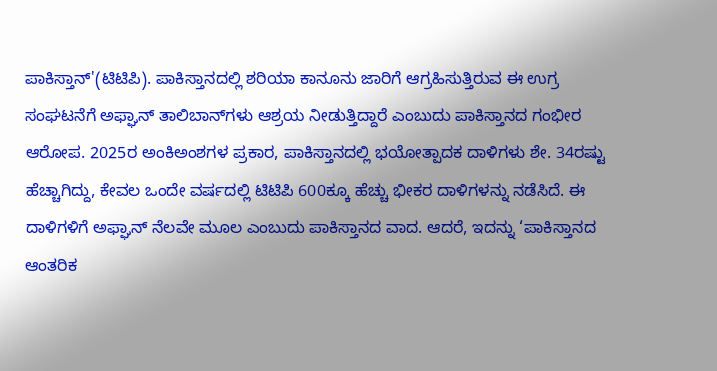ಪಾಕಿಸ್ತಾನ್'(ಟಿಟಿಪಿ). ಪಾಕಿಸ್ತಾನದಲ್ಲಿ ಶರಿಯಾ ಕಾನೂನು ಜಾರಿಗೆ ಆಗ್ರಹಿಸುತ್ತಿರುವ ಈ ಉಗ್ರ ಸಂಘಟನೆಗೆ ಅಫ್ಘಾನ್ ತಾಲಿಬಾನ್‌ಗಳು ಆಶ್ರಯ ನೀಡುತ್ತಿದ್ದಾರೆ ಎಂಬುದು ಪಾಕಿಸ್ತಾನದ ಗಂಭೀರ ಆರೋಪ. 2025ರ ಅಂಕಿಅಂಶಗಳ ಪ್ರಕಾರ, ಪಾಕಿಸ್ತಾನದಲ್ಲಿ ಭಯೋತ್ಪಾದಕ ದಾಳಿಗಳು ಶೇ. 34ರಷ್ಟು ಹೆಚ್ಚಾಗಿದ್ದು, ಕೇವಲ ಒಂದೇ ವರ್ಷದಲ್ಲಿ ಟಿಟಿಪಿ 600ಕ್ಕೂ ಹೆಚ್ಚು ಭೀಕರ ದಾಳಿಗಳನ್ನು ನಡೆಸಿದೆ. ಈ ದಾಳಿಗಳಿಗೆ ಅಫ್ಘಾನ್ ನೆಲವೇ ಮೂಲ ಎಂಬುದು ಪಾಕಿಸ್ತಾನದ ವಾದ. ಆದರೆ, ಇದನ್ನು ‘ಪಾಕಿಸ್ತಾನದ ಆಂತರಿಕ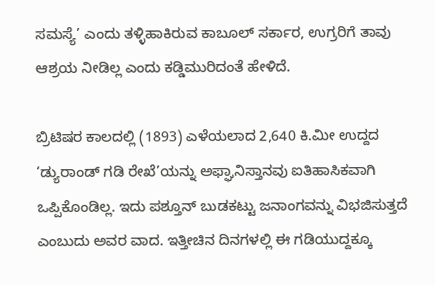ಸಮಸ್ಯೆ’ ಎಂದು ತಳ್ಳಿಹಾಕಿರುವ ಕಾಬೂಲ್ ಸರ್ಕಾರ, ಉಗ್ರರಿಗೆ ತಾವು ಆಶ್ರಯ ನೀಡಿಲ್ಲ ಎಂದು ಕಡ್ಡಿಮುರಿದಂತೆ ಹೇಳಿದೆ.

ಬ್ರಿಟಿಷರ ಕಾಲದಲ್ಲಿ (1893) ಎಳೆಯಲಾದ 2,640 ಕಿ.ಮೀ ಉದ್ದದ ‘ಡ್ಯುರಾಂಡ್ ಗಡಿ ರೇಖೆ’ಯನ್ನು ಅಫ್ಘಾನಿಸ್ತಾನವು ಐತಿಹಾಸಿಕವಾಗಿ ಒಪ್ಪಿಕೊಂಡಿಲ್ಲ. ಇದು ಪಶ್ತೂನ್ ಬುಡಕಟ್ಟು ಜನಾಂಗವನ್ನು ವಿಭಜಿಸುತ್ತದೆ ಎಂಬುದು ಅವರ ವಾದ. ಇತ್ತೀಚಿನ ದಿನಗಳಲ್ಲಿ ಈ ಗಡಿಯುದ್ದಕ್ಕೂ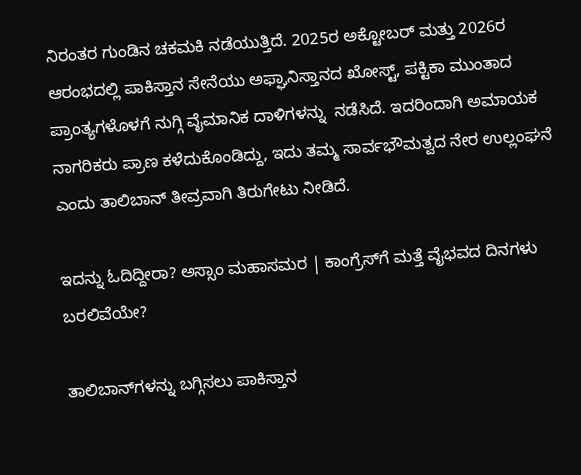ನಿರಂತರ ಗುಂಡಿನ ಚಕಮಕಿ ನಡೆಯುತ್ತಿದೆ. 2025ರ ಅಕ್ಟೋಬರ್ ಮತ್ತು 2026ರ ಆರಂಭದಲ್ಲಿ ಪಾಕಿಸ್ತಾನ ಸೇನೆಯು ಅಫ್ಘಾನಿಸ್ತಾನದ ಖೋಸ್ಟ್, ಪಕ್ಟಿಕಾ ಮುಂತಾದ ಪ್ರಾಂತ್ಯಗಳೊಳಗೆ ನುಗ್ಗಿ ವೈಮಾನಿಕ ದಾಳಿಗಳನ್ನು  ನಡೆಸಿದೆ. ಇದರಿಂದಾಗಿ ಅಮಾಯಕ ನಾಗರಿಕರು ಪ್ರಾಣ ಕಳೆದುಕೊಂಡಿದ್ದು, ಇದು ತಮ್ಮ ಸಾರ್ವಭೌಮತ್ವದ ನೇರ ಉಲ್ಲಂಘನೆ ಎಂದು ತಾಲಿಬಾನ್ ತೀವ್ರವಾಗಿ ತಿರುಗೇಟು ನೀಡಿದೆ.

ಇದನ್ನು ಓದಿದ್ದೀರಾ? ಅಸ್ಸಾಂ ಮಹಾಸಮರ | ಕಾಂಗ್ರೆಸ್‌ಗೆ ಮತ್ತೆ ವೈಭವದ ದಿನಗಳು ಬರಲಿವೆಯೇ?

ತಾಲಿಬಾನ್‌ಗಳನ್ನು ಬಗ್ಗಿಸಲು ಪಾಕಿಸ್ತಾನ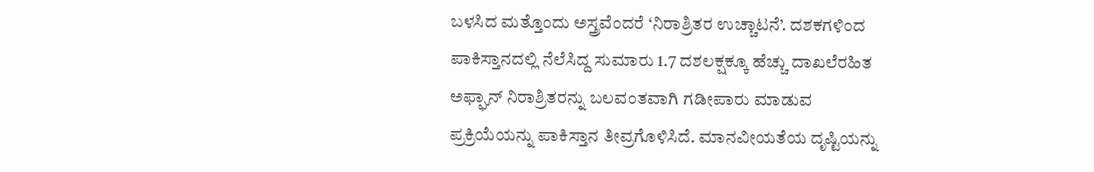ಬಳಸಿದ ಮತ್ತೊಂದು ಅಸ್ತ್ರವೆಂದರೆ ‘ನಿರಾಶ್ರಿತರ ಉಚ್ಚಾಟನೆ’. ದಶಕಗಳಿಂದ ಪಾಕಿಸ್ತಾನದಲ್ಲಿ ನೆಲೆಸಿದ್ದ ಸುಮಾರು 1.7 ದಶಲಕ್ಷಕ್ಕೂ ಹೆಚ್ಚು ದಾಖಲೆರಹಿತ ಅಫ್ಘಾನ್ ನಿರಾಶ್ರಿತರನ್ನು ಬಲವಂತವಾಗಿ ಗಡೀಪಾರು ಮಾಡುವ ಪ್ರಕ್ರಿಯೆಯನ್ನು ಪಾಕಿಸ್ತಾನ ತೀವ್ರಗೊಳಿಸಿದೆ. ಮಾನವೀಯತೆಯ ದೃಷ್ಟಿಯನ್ನು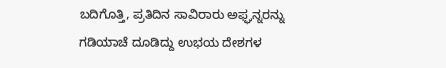ಬದಿಗೊತ್ತಿ, ಪ್ರತಿದಿನ ಸಾವಿರಾರು ಅಫ್ಘನ್ನರನ್ನು ಗಡಿಯಾಚೆ ದೂಡಿದ್ದು ಉಭಯ ದೇಶಗಳ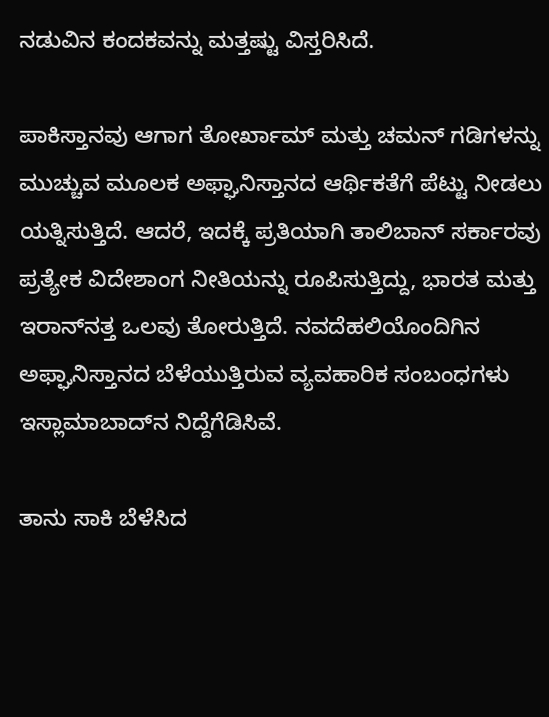ನಡುವಿನ ಕಂದಕವನ್ನು ಮತ್ತಷ್ಟು ವಿಸ್ತರಿಸಿದೆ.

ಪಾಕಿಸ್ತಾನವು ಆಗಾಗ ತೋರ್ಖಾಮ್ ಮತ್ತು ಚಮನ್ ಗಡಿಗಳನ್ನು ಮುಚ್ಚುವ ಮೂಲಕ ಅಫ್ಘಾನಿಸ್ತಾನದ ಆರ್ಥಿಕತೆಗೆ ಪೆಟ್ಟು ನೀಡಲು ಯತ್ನಿಸುತ್ತಿದೆ. ಆದರೆ, ಇದಕ್ಕೆ ಪ್ರತಿಯಾಗಿ ತಾಲಿಬಾನ್ ಸರ್ಕಾರವು ಪ್ರತ್ಯೇಕ ವಿದೇಶಾಂಗ ನೀತಿಯನ್ನು ರೂಪಿಸುತ್ತಿದ್ದು, ಭಾರತ ಮತ್ತು ಇರಾನ್‌ನತ್ತ ಒಲವು ತೋರುತ್ತಿದೆ. ನವದೆಹಲಿಯೊಂದಿಗಿನ ಅಫ್ಘಾನಿಸ್ತಾನದ ಬೆಳೆಯುತ್ತಿರುವ ವ್ಯವಹಾರಿಕ ಸಂಬಂಧಗಳು ಇಸ್ಲಾಮಾಬಾದ್‌ನ ನಿದ್ದೆಗೆಡಿಸಿವೆ.

ತಾನು ಸಾಕಿ ಬೆಳೆಸಿದ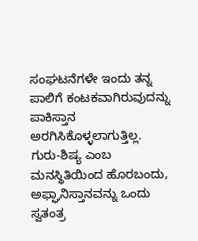ಸಂಘಟನೆಗಳೇ ಇಂದು ತನ್ನ ಪಾಲಿಗೆ ಕಂಟಕವಾಗಿರುವುದನ್ನು ಪಾಕಿಸ್ತಾನ ಅರಗಿಸಿಕೊಳ್ಳಲಾಗುತ್ತಿಲ್ಲ. ಗುರು-ಶಿಷ್ಯ ಎಂಬ ಮನಸ್ಥಿತಿಯಿಂದ ಹೊರಬಂದು, ಅಫ್ಘಾನಿಸ್ತಾನವನ್ನು ಒಂದು ಸ್ವತಂತ್ರ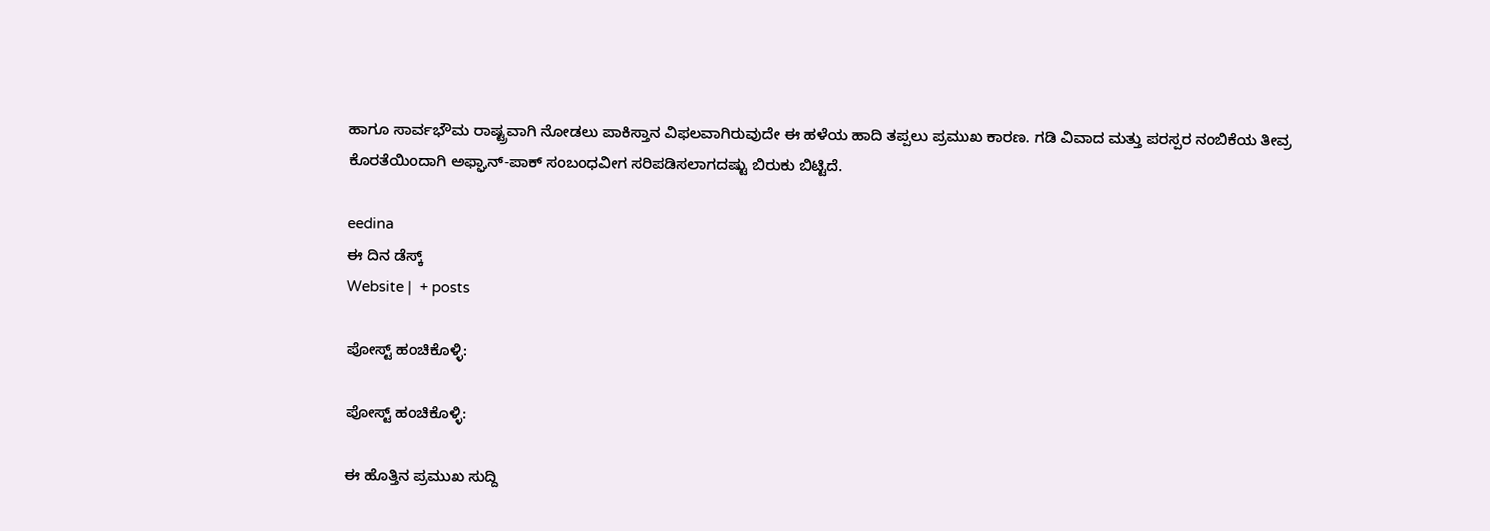ಹಾಗೂ ಸಾರ್ವಭೌಮ ರಾಷ್ಟ್ರವಾಗಿ ನೋಡಲು ಪಾಕಿಸ್ತಾನ ವಿಫಲವಾಗಿರುವುದೇ ಈ ಹಳೆಯ ಹಾದಿ ತಪ್ಪಲು ಪ್ರಮುಖ ಕಾರಣ. ಗಡಿ ವಿವಾದ ಮತ್ತು ಪರಸ್ಪರ ನಂಬಿಕೆಯ ತೀವ್ರ ಕೊರತೆಯಿಂದಾಗಿ ಅಫ್ಘಾನ್-ಪಾಕ್ ಸಂಬಂಧವೀಗ ಸರಿಪಡಿಸಲಾಗದಷ್ಟು ಬಿರುಕು ಬಿಟ್ಟಿದೆ.

eedina
ಈ ದಿನ ಡೆಸ್ಕ್‌
Website |  + posts

ಪೋಸ್ಟ್ ಹಂಚಿಕೊಳ್ಳಿ:

ಪೋಸ್ಟ್ ಹಂಚಿಕೊಳ್ಳಿ:

ಈ ಹೊತ್ತಿನ ಪ್ರಮುಖ ಸುದ್ದಿ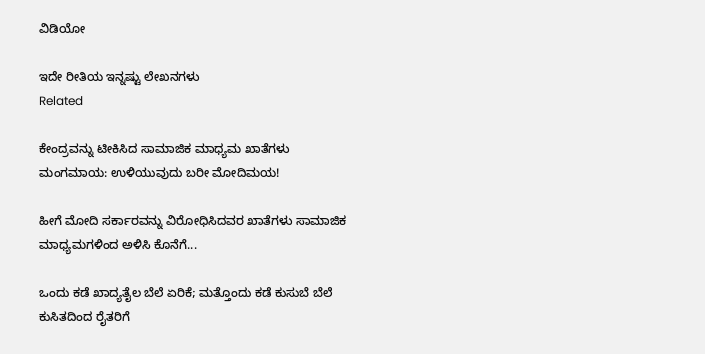ವಿಡಿಯೋ

ಇದೇ ರೀತಿಯ ಇನ್ನಷ್ಟು ಲೇಖನಗಳು
Related

ಕೇಂದ್ರವನ್ನು ಟೀಕಿಸಿದ ಸಾಮಾಜಿಕ ಮಾಧ್ಯಮ ಖಾತೆಗಳು ಮಂಗಮಾಯ: ಉಳಿಯುವುದು ಬರೀ ಮೋದಿಮಯ!

ಹೀಗೆ ಮೋದಿ ಸರ್ಕಾರವನ್ನು ವಿರೋಧಿಸಿದವರ ಖಾತೆಗಳು ಸಾಮಾಜಿಕ ಮಾಧ್ಯಮಗಳಿಂದ ಅಳಿಸಿ ಕೊನೆಗೆ...

ಒಂದು ಕಡೆ ಖಾದ್ಯತೈಲ ಬೆಲೆ ಏರಿಕೆ; ಮತ್ತೊಂದು ಕಡೆ ಕುಸುಬೆ ಬೆಲೆ ಕುಸಿತದಿಂದ ರೈತರಿಗೆ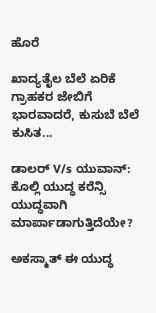ಹೊರೆ

ಖಾದ್ಯತೈಲ ಬೆಲೆ ಏರಿಕೆ ಗ್ರಾಹಕರ ಜೇಬಿಗೆ ಭಾರವಾದರೆ, ಕುಸುಬೆ ಬೆಲೆ ಕುಸಿತ...

ಡಾಲರ್ V/s ಯುವಾನ್: ಕೊಲ್ಲಿ ಯುದ್ಧ ಕರೆನ್ಸಿ ಯುದ್ಧವಾಗಿ ಮಾರ್ಪಾಡಾಗುತ್ತಿದೆಯೇ?

ಅಕಸ್ಮಾತ್ ಈ ಯುದ್ಧ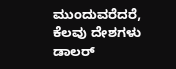ಮುಂದುವರೆದರೆ, ಕೆಲವು ದೇಶಗಳು ಡಾಲರ್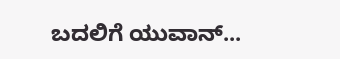ಬದಲಿಗೆ ಯುವಾನ್...